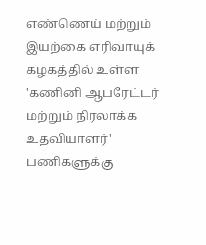எண்ணெய் மற்றும் இயற்கை எரிவாயுக் கழகத்தில் உள்ள 'கணினி ஆபரேட்டர் மற்றும் நிரலாக்க உதவியாளர்' பணிகளுக்கு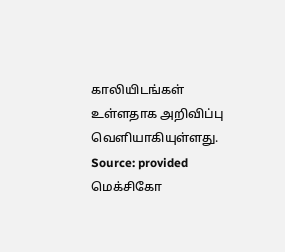காலியிடங்கள் உள்ளதாக அறிவிப்பு வெளியாகியுள்ளது.
Source: provided
மெக்சிகோ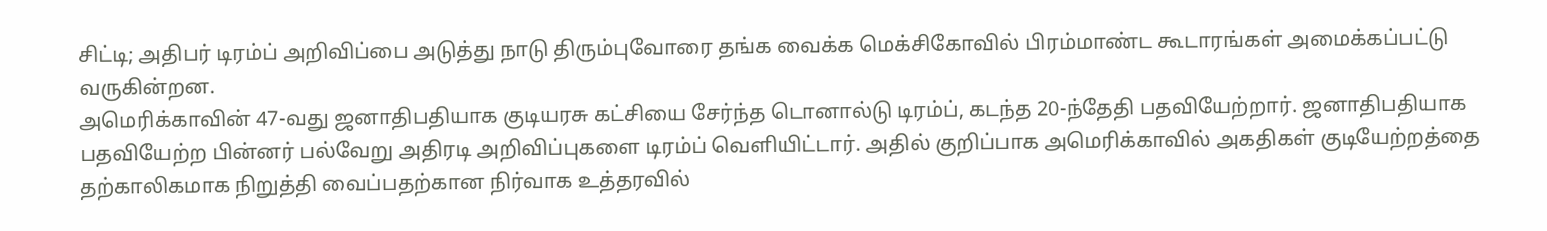சிட்டி; அதிபர் டிரம்ப் அறிவிப்பை அடுத்து நாடு திரும்புவோரை தங்க வைக்க மெக்சிகோவில் பிரம்மாண்ட கூடாரங்கள் அமைக்கப்பட்டு வருகின்றன.
அமெரிக்காவின் 47-வது ஜனாதிபதியாக குடியரசு கட்சியை சேர்ந்த டொனால்டு டிரம்ப், கடந்த 20-ந்தேதி பதவியேற்றார். ஜனாதிபதியாக பதவியேற்ற பின்னர் பல்வேறு அதிரடி அறிவிப்புகளை டிரம்ப் வெளியிட்டார். அதில் குறிப்பாக அமெரிக்காவில் அகதிகள் குடியேற்றத்தை தற்காலிகமாக நிறுத்தி வைப்பதற்கான நிர்வாக உத்தரவில்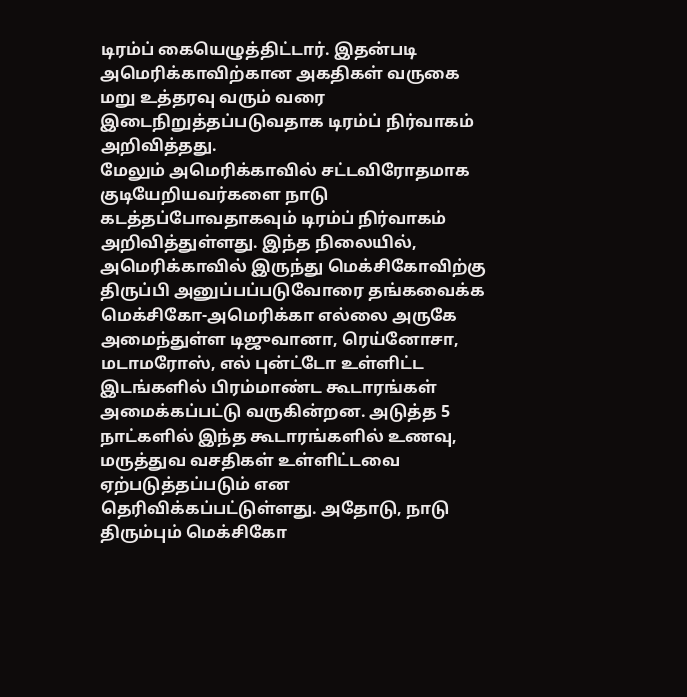டிரம்ப் கையெழுத்திட்டார். இதன்படி அமெரிக்காவிற்கான அகதிகள் வருகை மறு உத்தரவு வரும் வரை இடைநிறுத்தப்படுவதாக டிரம்ப் நிர்வாகம் அறிவித்தது.
மேலும் அமெரிக்காவில் சட்டவிரோதமாக குடியேறியவர்களை நாடு கடத்தப்போவதாகவும் டிரம்ப் நிர்வாகம் அறிவித்துள்ளது. இந்த நிலையில், அமெரிக்காவில் இருந்து மெக்சிகோவிற்கு திருப்பி அனுப்பப்படுவோரை தங்கவைக்க மெக்சிகோ-அமெரிக்கா எல்லை அருகே அமைந்துள்ள டிஜுவானா, ரெய்னோசா, மடாமரோஸ், எல் புன்ட்டோ உள்ளிட்ட இடங்களில் பிரம்மாண்ட கூடாரங்கள் அமைக்கப்பட்டு வருகின்றன. அடுத்த 5 நாட்களில் இந்த கூடாரங்களில் உணவு, மருத்துவ வசதிகள் உள்ளிட்டவை ஏற்படுத்தப்படும் என தெரிவிக்கப்பட்டுள்ளது. அதோடு, நாடு திரும்பும் மெக்சிகோ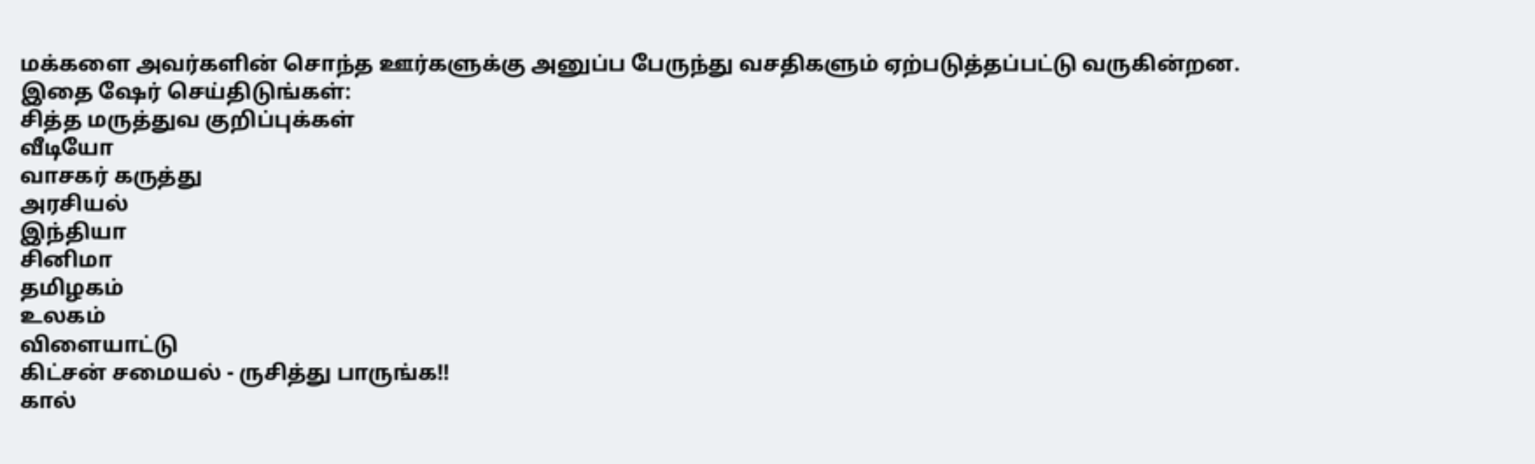மக்களை அவர்களின் சொந்த ஊர்களுக்கு அனுப்ப பேருந்து வசதிகளும் ஏற்படுத்தப்பட்டு வருகின்றன.
இதை ஷேர் செய்திடுங்கள்:
சித்த மருத்துவ குறிப்புக்கள்
வீடியோ
வாசகர் கருத்து
அரசியல்
இந்தியா
சினிமா
தமிழகம்
உலகம்
விளையாட்டு
கிட்சன் சமையல் - ருசித்து பாருங்க!!
கால்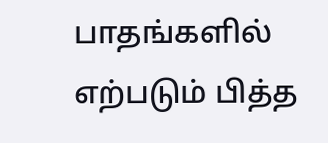பாதங்களில் எற்படும் பித்த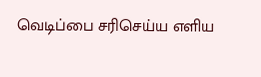வெடிப்பை சரிசெய்ய எளிய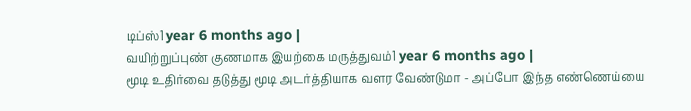டிப்ஸ்1 year 6 months ago |
வயிற்றுப்புண் குணமாக இயற்கை மருத்துவம்1 year 6 months ago |
மூடி உதிர்வை தடுத்து மூடி அடர்த்தியாக வளர வேண்டுமா - அப்போ இந்த எண்ணெய்யை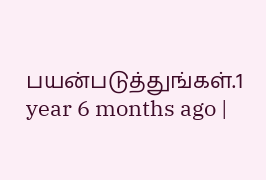பயன்படுத்துங்கள்.1 year 6 months ago |